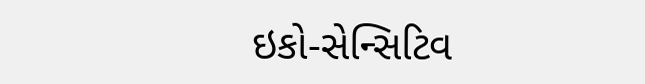ઇકો-સેન્સિટિવ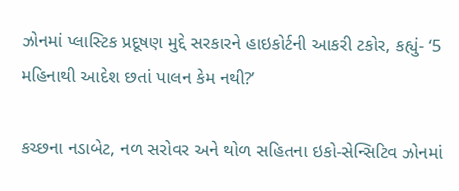ઝોનમાં પ્લાસ્ટિક પ્રદૂષણ મુદ્દે સરકારને હાઇકોર્ટની આકરી ટકોર, કહ્યું- ‘5 મહિનાથી આદેશ છતાં પાલન કેમ નથી?’

કચ્છના નડાબેટ, નળ સરોવર અને થોળ સહિતના ઇકો-સેન્સિટિવ ઝોનમાં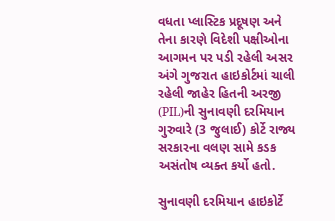વધતા પ્લાસ્ટિક પ્રદૂષણ અને તેના કારણે વિદેશી પક્ષીઓના આગમન પર પડી રહેલી અસર અંગે ગુજરાત હાઇકોર્ટમાં ચાલી રહેલી જાહેર હિતની અરજી (PIL)ની સુનાવણી દરમિયાન ગુરુવારે (3 જુલાઈ) કોર્ટે રાજ્ય સરકારના વલણ સામે કડક અસંતોષ વ્યક્ત કર્યો હતો.

સુનાવણી દરમિયાન હાઇકોર્ટે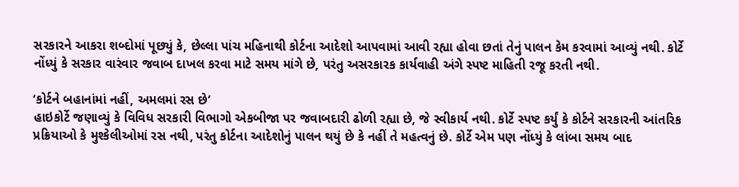સરકારને આકરા શબ્દોમાં પૂછ્યું કે, છેલ્લા પાંચ મહિનાથી કોર્ટના આદેશો આપવામાં આવી રહ્યા હોવા છતાં તેનું પાલન કેમ કરવામાં આવ્યું નથી. કોર્ટે નોંધ્યું કે સરકાર વારંવાર જવાબ દાખલ કરવા માટે સમય માંગે છે, પરંતુ અસરકારક કાર્યવાહી અંગે સ્પષ્ટ માહિતી રજૂ કરતી નથી.

‘કોર્ટને બહાનાંમાં નહીં, અમલમાં રસ છે’
હાઇકોર્ટે જણાવ્યું કે વિવિધ સરકારી વિભાગો એકબીજા પર જવાબદારી ઢોળી રહ્યા છે, જે સ્વીકાર્ય નથી. કોર્ટે સ્પષ્ટ કર્યું કે કોર્ટને સરકારની આંતરિક પ્રક્રિયાઓ કે મુશ્કેલીઓમાં રસ નથી, પરંતુ કોર્ટના આદેશોનું પાલન થયું છે કે નહીં તે મહત્વનું છે. કોર્ટે એમ પણ નોંધ્યું કે લાંબા સમય બાદ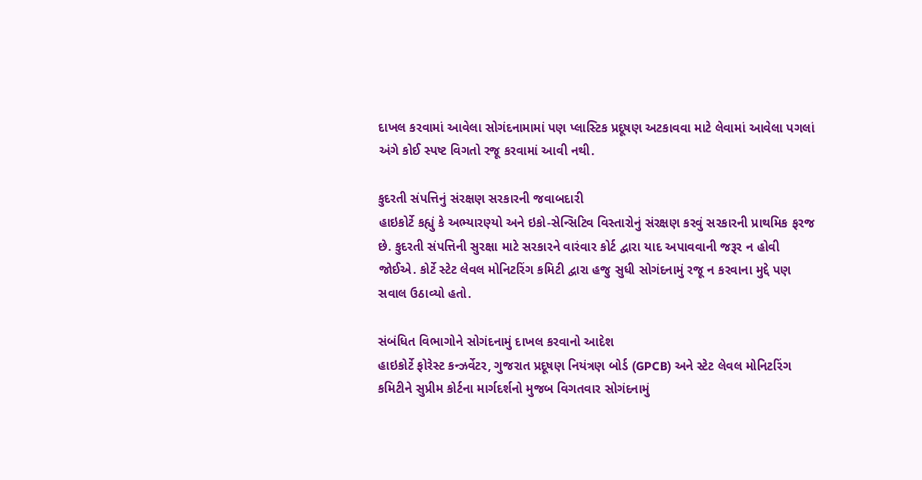દાખલ કરવામાં આવેલા સોગંદનામામાં પણ પ્લાસ્ટિક પ્રદૂષણ અટકાવવા માટે લેવામાં આવેલા પગલાં અંગે કોઈ સ્પષ્ટ વિગતો રજૂ કરવામાં આવી નથી.

કુદરતી સંપત્તિનું સંરક્ષણ સરકારની જવાબદારી
હાઇકોર્ટે કહ્યું કે અભ્યારણ્યો અને ઇકો-સેન્સિટિવ વિસ્તારોનું સંરક્ષણ કરવું સરકારની પ્રાથમિક ફરજ છે. કુદરતી સંપત્તિની સુરક્ષા માટે સરકારને વારંવાર કોર્ટ દ્વારા યાદ અપાવવાની જરૂર ન હોવી જોઈએ. કોર્ટે સ્ટેટ લેવલ મોનિટરિંગ કમિટી દ્વારા હજુ સુધી સોગંદનામું રજૂ ન કરવાના મુદ્દે પણ સવાલ ઉઠાવ્યો હતો.

સંબંધિત વિભાગોને સોગંદનામું દાખલ કરવાનો આદેશ
હાઇકોર્ટે ફોરેસ્ટ કન્ઝર્વેટર, ગુજરાત પ્રદૂષણ નિયંત્રણ બોર્ડ (GPCB) અને સ્ટેટ લેવલ મોનિટરિંગ કમિટીને સુપ્રીમ કોર્ટના માર્ગદર્શનો મુજબ વિગતવાર સોગંદનામું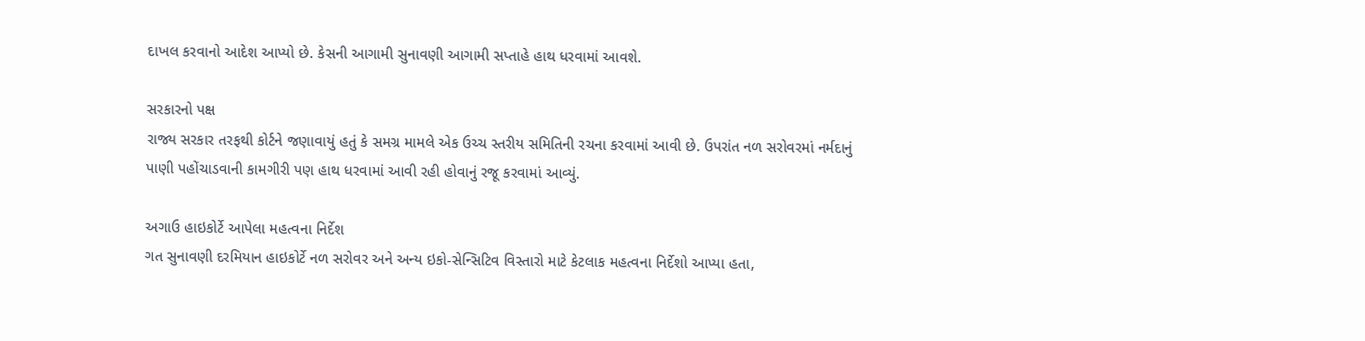દાખલ કરવાનો આદેશ આપ્યો છે. કેસની આગામી સુનાવણી આગામી સપ્તાહે હાથ ધરવામાં આવશે.

સરકારનો પક્ષ
રાજ્ય સરકાર તરફથી કોર્ટને જણાવાયું હતું કે સમગ્ર મામલે એક ઉચ્ચ સ્તરીય સમિતિની રચના કરવામાં આવી છે. ઉપરાંત નળ સરોવરમાં નર્મદાનું પાણી પહોંચાડવાની કામગીરી પણ હાથ ધરવામાં આવી રહી હોવાનું રજૂ કરવામાં આવ્યું.

અગાઉ હાઇકોર્ટે આપેલા મહત્વના નિર્દેશ
ગત સુનાવણી દરમિયાન હાઇકોર્ટે નળ સરોવર અને અન્ય ઇકો-સેન્સિટિવ વિસ્તારો માટે કેટલાક મહત્વના નિર્દેશો આપ્યા હતા,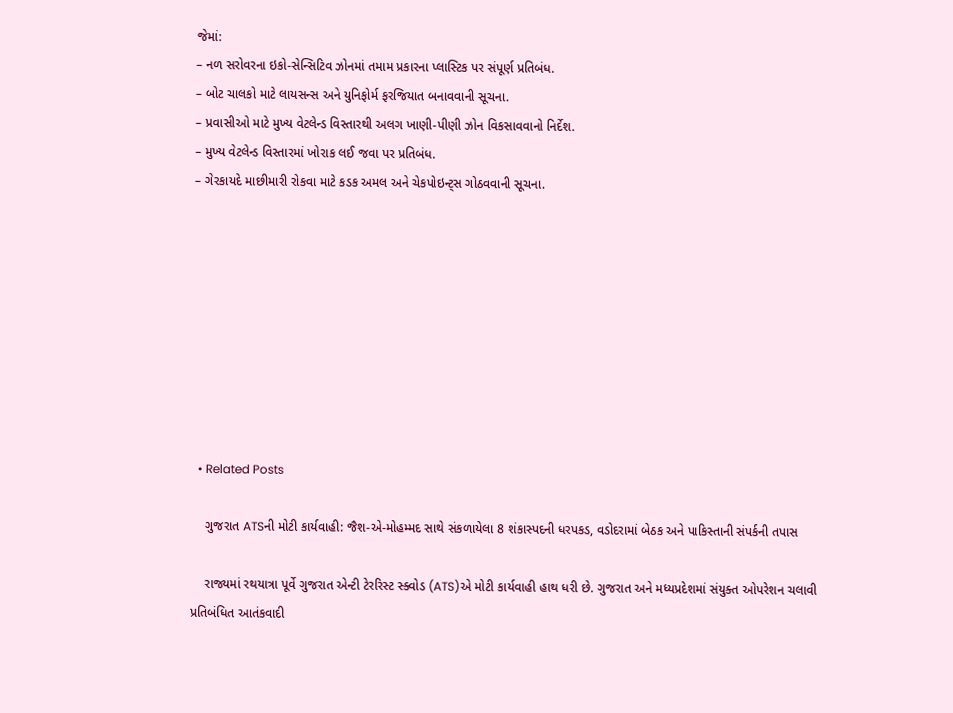જેમાં:
– નળ સરોવરના ઇકો-સેન્સિટિવ ઝોનમાં તમામ પ્રકારના પ્લાસ્ટિક પર સંપૂર્ણ પ્રતિબંધ.
– બોટ ચાલકો માટે લાયસન્સ અને યુનિફોર્મ ફરજિયાત બનાવવાની સૂચના.
– પ્રવાસીઓ માટે મુખ્ય વેટલેન્ડ વિસ્તારથી અલગ ખાણી-પીણી ઝોન વિકસાવવાનો નિર્દેશ.
– મુખ્ય વેટલેન્ડ વિસ્તારમાં ખોરાક લઈ જવા પર પ્રતિબંધ.
– ગેરકાયદે માછીમારી રોકવા માટે કડક અમલ અને ચેકપોઇન્ટ્સ ગોઠવવાની સૂચના.









  • Related Posts

    ગુજરાત ATSની મોટી કાર્યવાહી: જૈશ-એ-મોહમ્મદ સાથે સંકળાયેલા 8 શંકાસ્પદની ધરપકડ, વડોદરામાં બેઠક અને પાકિસ્તાની સંપર્કની તપાસ

    રાજ્યમાં રથયાત્રા પૂર્વે ગુજરાત એન્ટી ટેરરિસ્ટ સ્ક્વોડ (ATS)એ મોટી કાર્યવાહી હાથ ધરી છે. ગુજરાત અને મધ્યપ્રદેશમાં સંયુક્ત ઓપરેશન ચલાવી પ્રતિબંધિત આતંકવાદી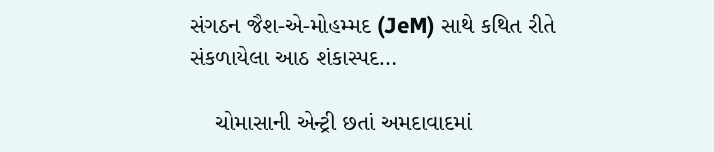સંગઠન જૈશ-એ-મોહમ્મદ (JeM) સાથે કથિત રીતે સંકળાયેલા આઠ શંકાસ્પદ…

    ચોમાસાની એન્ટ્રી છતાં અમદાવાદમાં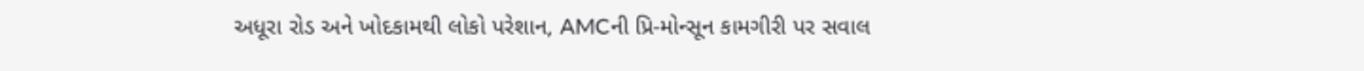અધૂરા રોડ અને ખોદકામથી લોકો પરેશાન, AMCની પ્રિ-મોન્સૂન કામગીરી પર સવાલ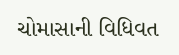ચોમાસાની વિધિવત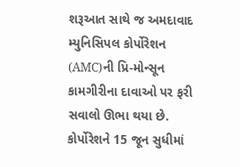શરૂઆત સાથે જ અમદાવાદ મ્યુનિસિપલ કોર્પોરેશન (AMC)ની પ્રિ-મોન્સૂન કામગીરીના દાવાઓ પર ફરી સવાલો ઊભા થયા છે. કોર્પોરેશને 15 જૂન સુધીમાં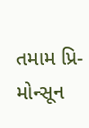તમામ પ્રિ-મોન્સૂન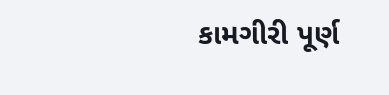કામગીરી પૂર્ણ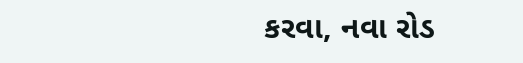કરવા, નવા રોડ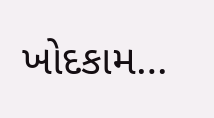ખોદકામ…